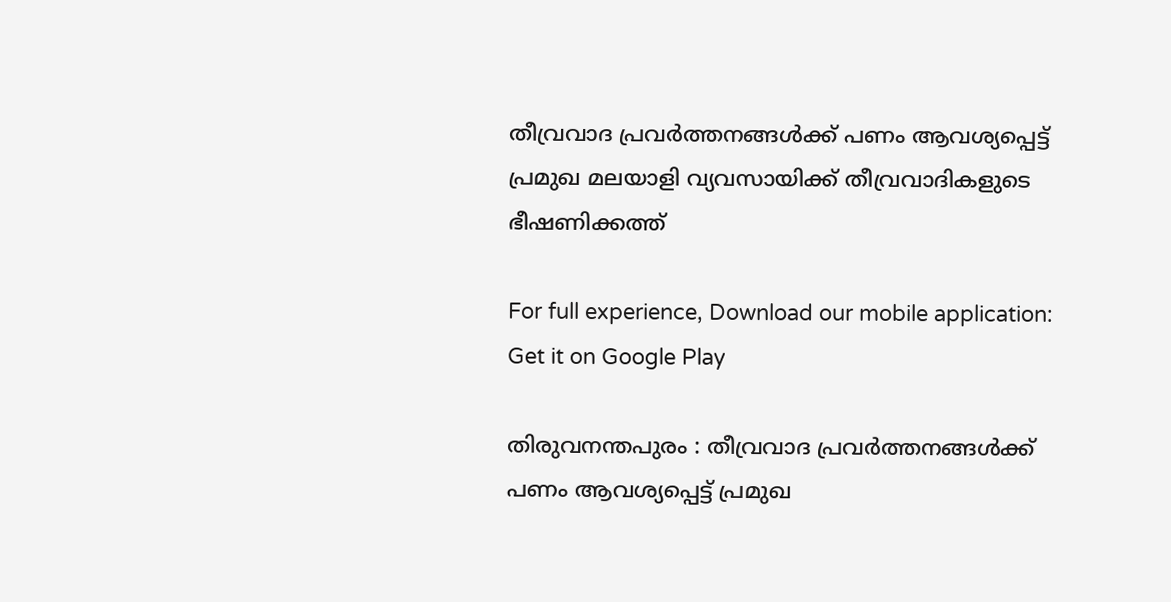തീവ്രവാദ പ്രവര്‍ത്തനങ്ങള്‍ക്ക് പണം ആവശ്യപ്പെട്ട്‌ പ്രമുഖ മലയാളി വ്യവസായിക്ക് തീവ്രവാദികളുടെ ഭീഷണിക്കത്ത്

For full experience, Download our mobile application:
Get it on Google Play

തിരുവനന്തപുരം : തീവ്രവാദ പ്രവര്‍ത്തനങ്ങള്‍ക്ക് പണം ആവശ്യപ്പെട്ട്‌ പ്രമുഖ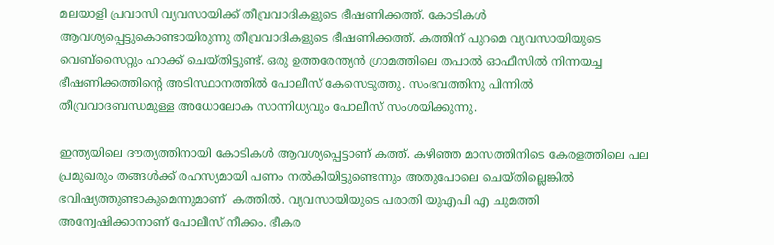മലയാളി പ്രവാസി വ്യവസായിക്ക് തീവ്രവാദികളുടെ ഭീഷണിക്കത്ത്. കോടികള്‍ ആവശ്യപ്പെട്ടുകൊണ്ടായിരുന്നു തീവ്രവാദികളുടെ ഭീഷണിക്കത്ത്. കത്തിന് പുറമെ വ്യവസായിയുടെ വെബ്സൈറ്റും ഹാക്ക് ചെയ്തിട്ടുണ്ട്. ഒരു ഉത്തരേന്ത്യന്‍ ഗ്രാമത്തിലെ തപാല്‍ ഓഫീസില്‍ നിന്നയച്ച ഭീഷണിക്കത്തിന്റെ അടിസ്ഥാനത്തില്‍ പോലീസ് കേസെടുത്തു. സംഭവത്തിനു പിന്നില്‍ തീവ്രവാദബന്ധമുള്ള അധോലോക സാന്നിധ്യവും പോലീസ് സംശയിക്കുന്നു.

ഇന്ത്യയിലെ ദൗത്യത്തിനായി കോടികള്‍ ആവശ്യപ്പെട്ടാണ് കത്ത്. കഴിഞ്ഞ മാസത്തിനിടെ കേരളത്തിലെ പല പ്രമുഖരും തങ്ങള്‍ക്ക് രഹസ്യമായി പണം നല്‍കിയിട്ടുണ്ടെന്നും അതുപോലെ ചെയ്തില്ലെങ്കില്‍ ഭവിഷ്യത്തുണ്ടാകുമെന്നുമാണ്  കത്തില്‍. വ്യവസായിയുടെ പരാതി യുഎപി എ ചുമത്തി അന്വേഷിക്കാനാണ് പോലീസ് നീക്കം. ഭീകര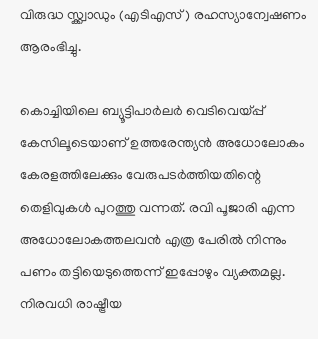വിരുദ്ധ സ്ക്ക്വാഡും (എടിഎസ് ) രഹസ്യാന്വേഷണം ആരംഭിച്ചു.

കൊച്ചിയിലെ ബ്യൂട്ടിപാര്‍ലര്‍ വെടിവെയ്പ്പ് കേസിലൂടെയാണ് ഉത്തരേന്ത്യന്‍ അധോലോകം കേരളത്തിലേക്കും വേരുപടര്‍ത്തിയതിന്റെ തെളിവുകള്‍ പുറത്തു വന്നത്. രവി പൂജാരി എന്ന അധോലോകത്തലവന്‍ എത്ര പേരില്‍ നിന്നും പണം തട്ടിയെടുത്തെന്ന് ഇപ്പോഴും വ്യക്തമല്ല. നിരവധി രാഷ്ട്രീയ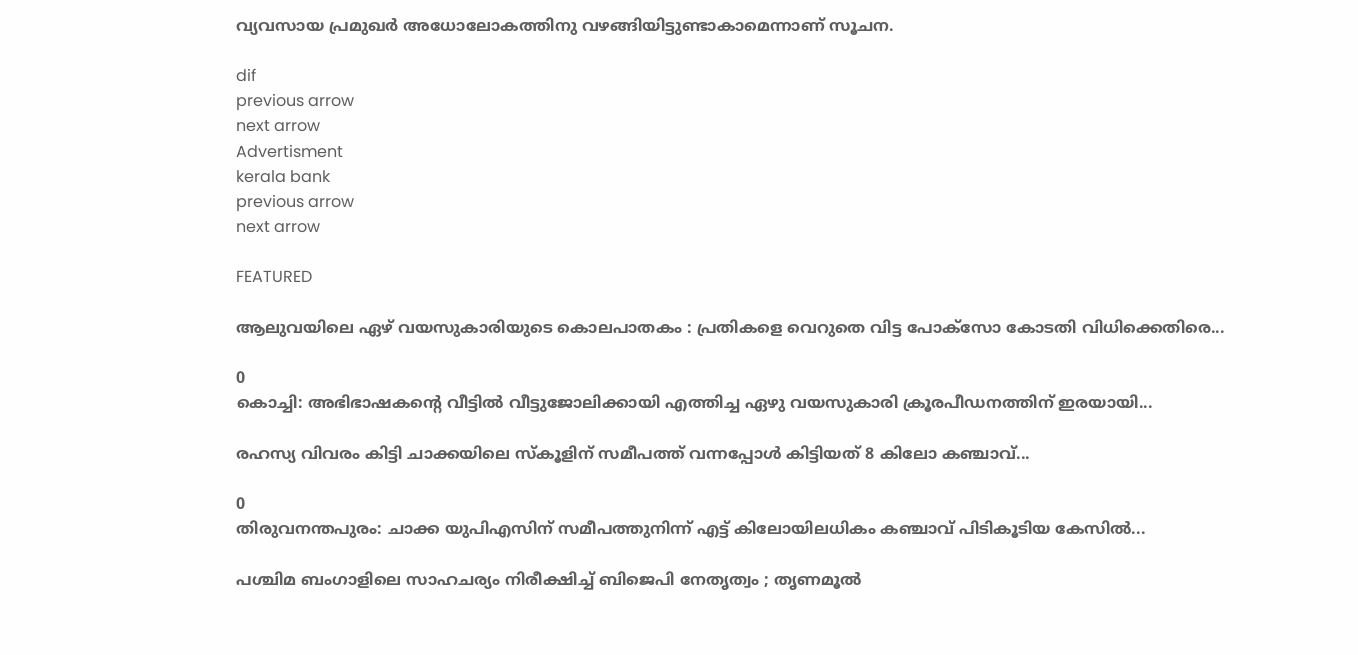വ്യവസായ പ്രമുഖര്‍ അധോലോകത്തിനു വഴങ്ങിയിട്ടുണ്ടാകാമെന്നാണ് സൂചന.

dif
previous arrow
next arrow
Advertisment
kerala bank
previous arrow
next arrow

FEATURED

ആലുവയിലെ ഏഴ് വയസുകാരിയുടെ കൊലപാതകം : പ്രതികളെ വെറുതെ വിട്ട പോക്സോ കോടതി വിധിക്കെതിരെ...

0
കൊച്ചി: അഭിഭാഷകന്‍റെ വീട്ടില്‍ വീട്ടുജോലിക്കായി എത്തിച്ച ഏഴു വയസുകാരി ക്രൂരപീഡനത്തിന് ഇരയായി...

രഹസ്യ വിവരം കിട്ടി ചാക്കയിലെ സ്കൂളിന് സമീപത്ത് വന്നപ്പോൾ കിട്ടിയത് 8 കിലോ കഞ്ചാവ്...

0
തിരുവനന്തപുരം: ചാക്ക യുപിഎസിന് സമീപത്തുനിന്ന് എട്ട് കിലോയിലധികം കഞ്ചാവ് പിടികൂടിയ കേസിൽ...

പശ്ചിമ ബംഗാളിലെ സാഹചര്യം നിരീക്ഷിച്ച് ബിജെപി നേതൃത്വം ; തൃണമൂൽ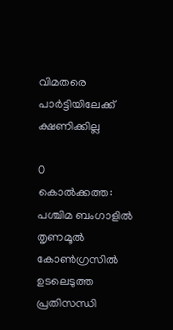വിമതരെ പാർട്ടിയിലേക്ക് ക്ഷണിക്കില്ല

0
കൊൽക്കത്ത: പശ്ചിമ ബംഗാളിൽ തൃണമൂൽ കോൺഗ്രസിൽ ഉടലെടുത്ത പ്രതിസന്ധി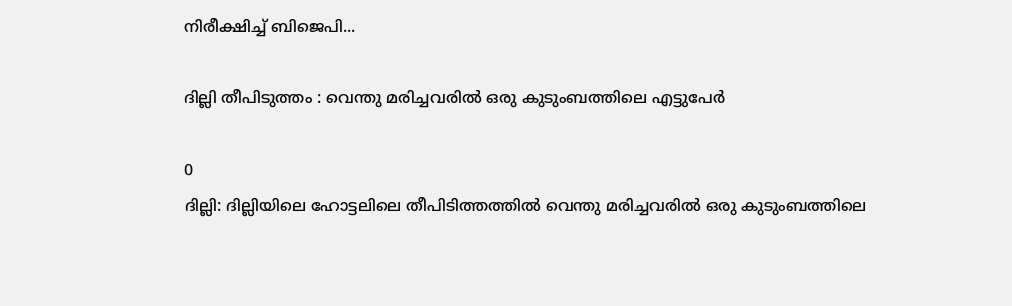നിരീക്ഷിച്ച് ബിജെപി...

ദില്ലി തീപിടുത്തം : വെന്തു മരിച്ചവരിൽ ഒരു കുടുംബത്തിലെ എട്ടുപേർ

0
ദില്ലി: ദില്ലിയിലെ ഹോട്ടലിലെ തീപിടിത്തത്തിൽ വെന്തു മരിച്ചവരിൽ ഒരു കുടുംബത്തിലെ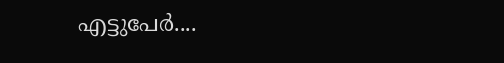എട്ടുപേർ....